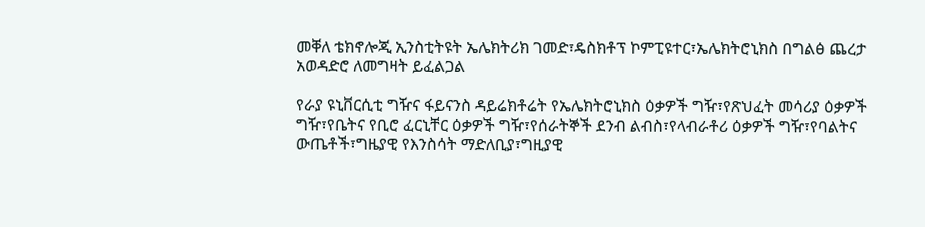መቐለ ቴክኖሎጂ ኢንስቲትዩት ኤሌክትሪክ ገመድ፣ዴስክቶፕ ኮምፒዩተር፣ኤሌክትሮኒክስ በግልፅ ጨረታ አወዳድሮ ለመግዛት ይፈልጋል

የራያ ዩኒቨርሲቲ ግዥና ፋይናንስ ዳይሬክቶሬት የኤሌክትሮኒክስ ዕቃዎች ግዥ፣የጽህፈት መሳሪያ ዕቃዎች ግዥ፣የቤትና የቢሮ ፈርኒቸር ዕቃዎች ግዥ፣የሰራትኞች ደንብ ልብስ፣የላብራቶሪ ዕቃዎች ግዥ፣የባልትና ውጤቶች፣ግዜያዊ የእንስሳት ማድለቢያ፣ግዚያዊ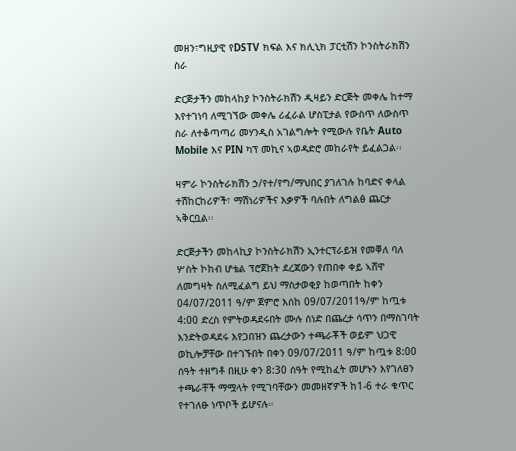መዘን፣ግዚያዊ የDSTV ክፍል እና ክሊኒክ ፓርቲሽን ኮንስትራክሽን ስራ

ድርጅታችን መከላከያ ኮንስትራክሽን ዲዛይን ድርጅት መቀሌ ከተማ እየተገነባ ለሚገኘው መቀሌ ሪፈራል ሆስፒታል የውስጥ ለውስጥ ስራ ለተቆጣጣሪ መሃንዲስ አገልግሎት የሚውሉ የቤት Auto Mobile እና PIN ካፕ መኪና ኣወዳድሮ መከራየት ይፈልጋል፡፡

ዛምራ ኮንስትራክሽን ኃ/የተ/የግ/ማህበር ያገለገሉ ከባድና ቀላል ተሽከርከሪዎች፣ ማሽነሪዎችና እቃዎች ባሉበት ለግልፅ ጨርታ ኣቅርቧል፡፡

ድርጅታችን መከላኪያ ኮንስትራክሽን ኢንተርፕራይዝ የመቐለ ባለ ሦስት ኮከብ ሆቴል ፕሮጀከት ደረጃውን የጠበቀ ቀይ ኣሸዋ ለመግዛት ስለሚፈልግ ይህ ማስታወቂያ ከወጣበት ከቀን 04/07/2011 ዓ/ም ጀምሮ እሰከ 09/07/2011ዓ/ም ከጧቱ 4:00 ድረስ የምትወዳደሩበት ሙሉ ሰነድ በጨረታ ሳጥን በማስገባት እንድትወዳደሩ እየጋበዝን ጨረታውን ተጫራቾች ወይም ህጋዊ ወኪሎቻቸው በተገኙበት በቀን 09/07/2011 ዓ/ም ከጧቱ 8:00 ሰዓት ተዘግቶ በዚሁ ቀን 8:30 ሰዓት የሚከፈት መሆኑን እየገለፀን ተጫራቸች ማሟላት የሚገባቸውን መመዘኛዎች ከ1-6 ተራ ቁጥር የተገለፁ ነጥቦች ይሆናሉ።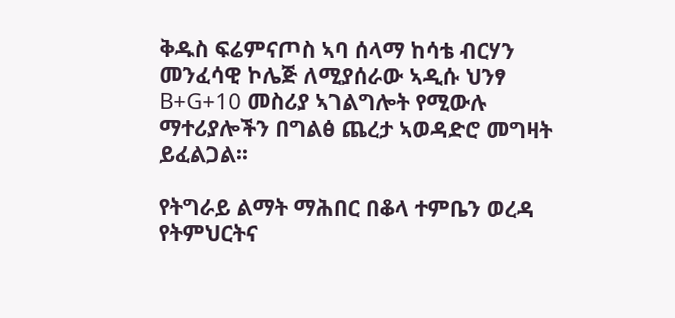ቅዱስ ፍሬምናጦስ ኣባ ሰላማ ከሳቴ ብርሃን መንፈሳዊ ኮሌጅ ለሚያሰራው ኣዲሱ ህንፃ B+G+10 መስሪያ ኣገልግሎት የሚውሉ ማተሪያሎችን በግልፅ ጨረታ ኣወዳድሮ መግዛት ይፈልጋል፡፡

የትግራይ ልማት ማሕበር በቆላ ተምቤን ወረዳ የትምህርትና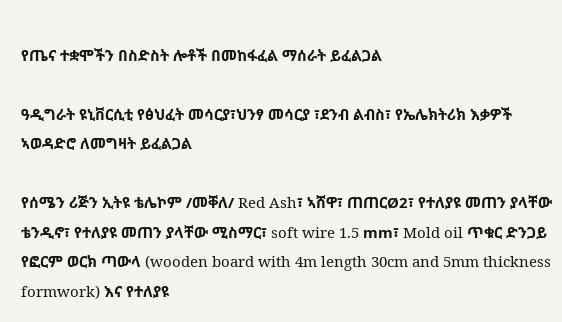የጤና ተቋሞችን በስድስት ሎቶች በመከፋፈል ማሰራት ይፈልጋል

ዓዲግራት ዩኒቨርሲቲ የፅህፈት መሳርያ፣ህንፃ መሳርያ ፣ደንብ ልብስ፣ የኤሌክትሪክ እቃዎች ኣወዳድሮ ለመግዛት ይፈልጋል

የሰሜን ሪጅን ኢትዩ ቴሌኮም /መቐለ/ Red Ash፣ ኣሸዋ፣ ጠጠርØ2፣ የተለያዩ መጠን ያላቸው ቴንዲኖ፣ የተለያዩ መጠን ያላቸው ሚስማር፣ soft wire 1.5 mm፣ Mold oil ጥቁር ድንጋይ የፎርም ወርክ ጣውላ (wooden board with 4m length 30cm and 5mm thickness formwork) እና የተለያዩ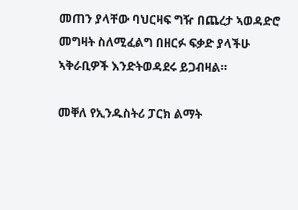መጠን ያላቸው ባህርዛፍ ግዥ በጨረታ ኣወዳድሮ መግዛት ስለሚፈልግ በዘርፉ ፍቃድ ያላችሁ ኣቅራቢዎች እንድትወዳደሩ ይጋብዛል።

መቐለ የኢንዱስትሪ ፓርክ ልማት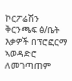ኮርፖሬሽን ቅርንጫፍ ፅ/ቤት እቃዎች በፕሮፎርማ ኣወዳድሮ ለመገጣጠም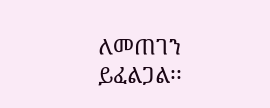ለመጠገን ይፈልጋል፡፡